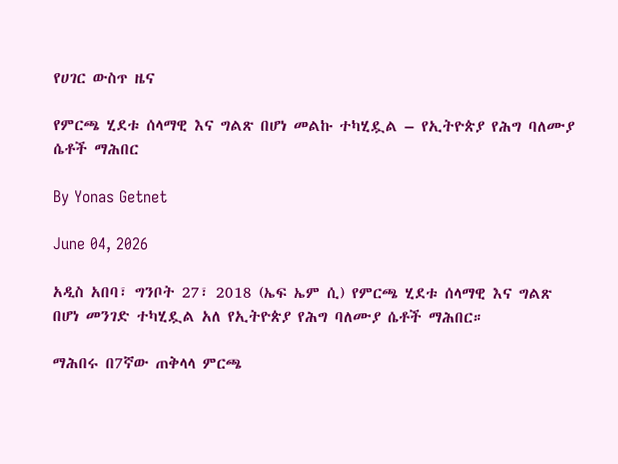የሀገር ውስጥ ዜና

የምርጫ ሂደቱ ሰላማዊ እና ግልጽ በሆነ መልኩ ተካሂዷል – የኢትዮጵያ የሕግ ባለሙያ ሴቶች ማሕበር

By Yonas Getnet

June 04, 2026

አዲስ አበባ፣ ግንቦት 27፣ 2018 (ኤፍ ኤም ሲ) የምርጫ ሂደቱ ሰላማዊ እና ግልጽ በሆነ መንገድ ተካሂዷል አለ የኢትዮጵያ የሕግ ባለሙያ ሴቶች ማሕበር።

ማሕበሩ በ7ኛው ጠቅላላ ምርጫ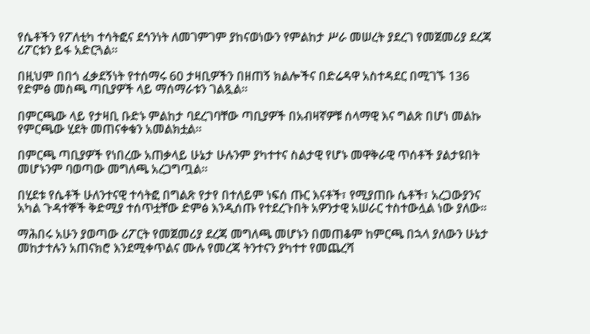የሴቶችን የፖለቲካ ተሳትፎና ደኅንነት ለመገምገም ያከናወነውን የምልከታ ሥራ መሠረት ያደረገ የመጀመሪያ ደረጃ ሪፖርቱን ይፋ አድርጓል።

በዚህም በበጎ ፈቃደኝነት የተሰማሩ 60 ታዛቢዎችን በዘጠኝ ክልሎችና በድሬዳዋ አስተዳደር በሚገኙ 136 የድምፅ መስጫ ጣቢያዎች ላይ ማሰማራቱን ገልጿል።

በምርጫው ላይ የታዛቢ ቡድኑ ምልከታ ባደረገባቸው ጣቢያዎች በአብዛኛዎቹ ሰላማዊ እና ግልጽ በሆነ መልኩ የምርጫው ሂደት መጠናቀቁን አመልክቷል።

በምርጫ ጣቢያዎች የነበረው አጠቃላይ ሁኔታ ሁሉንም ያካተተና ስልታዊ የሆኑ መዋቅራዊ ጥሰቶች ያልታዩበት መሆኑንም ባወጣው መግለጫ አረጋግጧል።

በሂደቱ የሴቶች ሁለንተናዊ ተሳትፎ በግልጽ የታየ በተለይም ነፍሰ ጡር እናቶች፣ የሚያጠቡ ሴቶች፣ አረጋውያንና አካል ጉዳተኞች ቅድሚያ ተሰጥቷቸው ድምፅ እንዲሰጡ የተደረጉበት አዎንታዊ አሠራር ተስተውሏል ነው ያለው።

ማሕበሩ አሁን ያወጣው ሪፖርት የመጀመሪያ ደረጃ መግለጫ መሆኑን በመጠቆም ከምርጫ በኋላ ያለውን ሁኔታ መከታተሉን አጠናክሮ እንደሚቀጥልና ሙሉ የመረጃ ትንተናን ያካተተ የመጨረሻ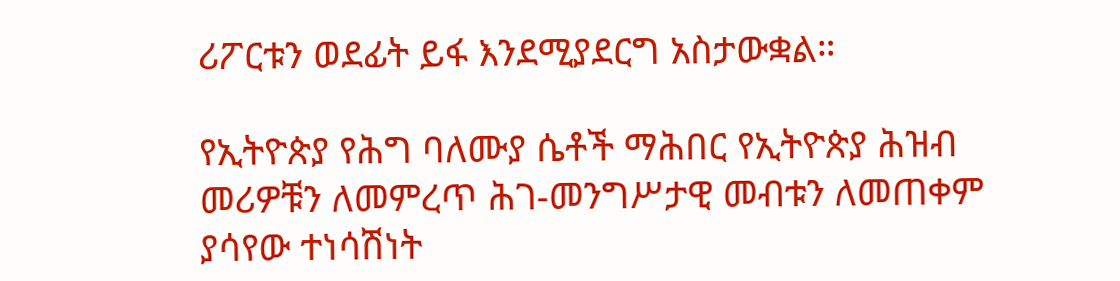ሪፖርቱን ወደፊት ይፋ እንደሚያደርግ አስታውቋል።

የኢትዮጵያ የሕግ ባለሙያ ሴቶች ማሕበር የኢትዮጵያ ሕዝብ መሪዎቹን ለመምረጥ ሕገ-መንግሥታዊ መብቱን ለመጠቀም ያሳየው ተነሳሽነት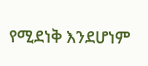የሚደነቅ እንደሆነም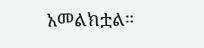አመልክቷል።